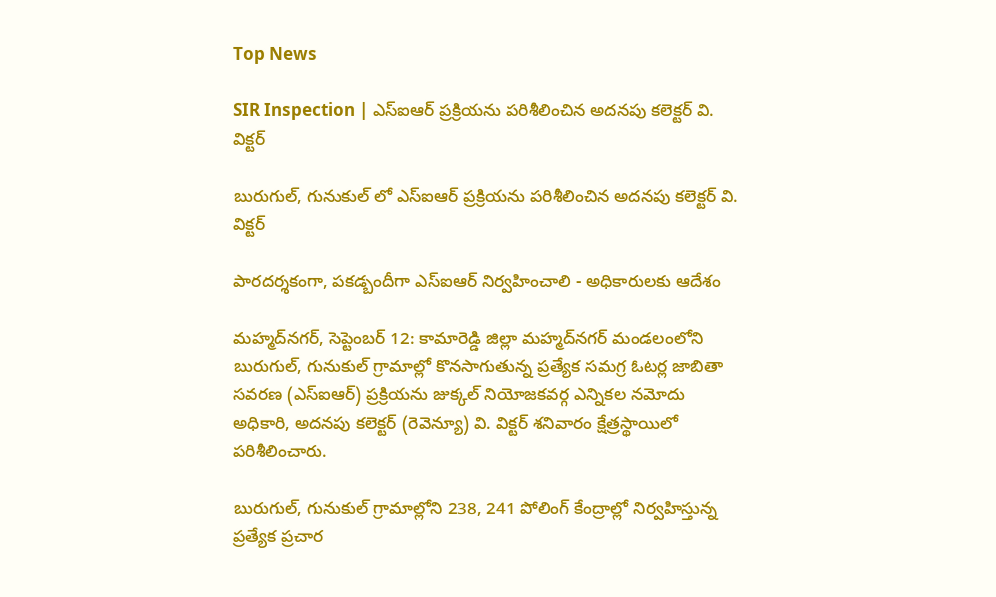Top News

SIR Inspection | ఎస్‌ఐఆర్ ప్రక్రియను పరిశీలించిన అదనపు కలెక్టర్ వి. విక్టర్

బురుగుల్, గునుకుల్ లో ఎస్‌ఐఆర్ ప్రక్రియను పరిశీలించిన అదనపు కలెక్టర్ వి. విక్టర్

పారదర్శకంగా, పకడ్బందీగా ఎస్‌ఐఆర్ నిర్వహించాలి - అధికారులకు ఆదేశం

మహ్మద్‌నగర్, సెప్టెంబర్ 12: కామారెడ్డి జిల్లా మహ్మద్‌నగర్ మండలంలోని బురుగుల్, గునుకుల్ గ్రామాల్లో కొనసాగుతున్న ప్రత్యేక సమగ్ర ఓటర్ల జాబితా సవరణ (ఎస్‌ఐఆర్) ప్రక్రియను జుక్కల్ నియోజకవర్గ ఎన్నికల నమోదు అధికారి, అదనపు కలెక్టర్ (రెవెన్యూ) వి. విక్టర్ శనివారం క్షేత్రస్థాయిలో పరిశీలించారు.

బురుగుల్, గునుకుల్ గ్రామాల్లోని 238, 241 పోలింగ్ కేంద్రాల్లో నిర్వహిస్తున్న ప్రత్యేక ప్రచార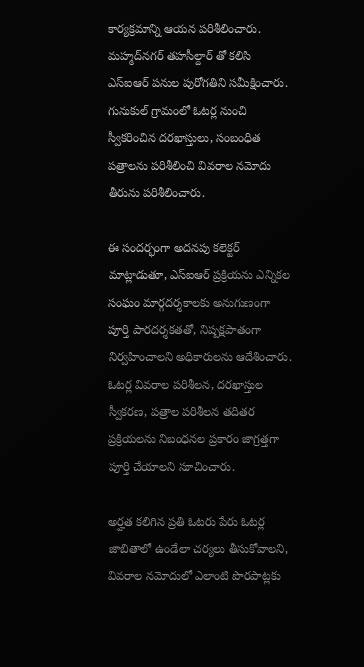కార్యక్రమాన్ని ఆయన పరిశీలించారు. మహ్మద్‌నగర్ తహసీల్దార్ తో కలిసి ఎస్‌ఐఆర్ పనుల పురోగతిని సమీక్షించారు. గునుకుల్ గ్రామంలో ఓటర్ల నుంచి స్వీకరించిన దరఖాస్తులు, సంబంధిత పత్రాలను పరిశీలించి వివరాల నమోదు తీరును పరిశీలించారు.

ఈ సందర్భంగా అదనపు కలెక్టర్ మాట్లాడుతూ, ఎస్‌ఐఆర్ ప్రక్రియను ఎన్నికల సంఘం మార్గదర్శకాలకు అనుగుణంగా పూర్తి పారదర్శకతతో, నిష్పక్షపాతంగా నిర్వహించాలని అధికారులను ఆదేశించారు. ఓటర్ల వివరాల పరిశీలన, దరఖాస్తుల స్వీకరణ, పత్రాల పరిశీలన తదితర ప్రక్రియలను నిబంధనల ప్రకారం జాగ్రత్తగా పూర్తి చేయాలని సూచించారు.

అర్హత కలిగిన ప్రతి ఓటరు పేరు ఓటర్ల జాబితాలో ఉండేలా చర్యలు తీసుకోవాలని, వివరాల నమోదులో ఎలాంటి పొరపాట్లకు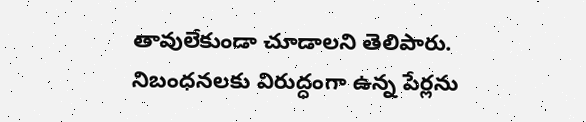తావులేకుండా చూడాలని తెలిపారు. నిబంధనలకు విరుద్ధంగా ఉన్న పేర్లను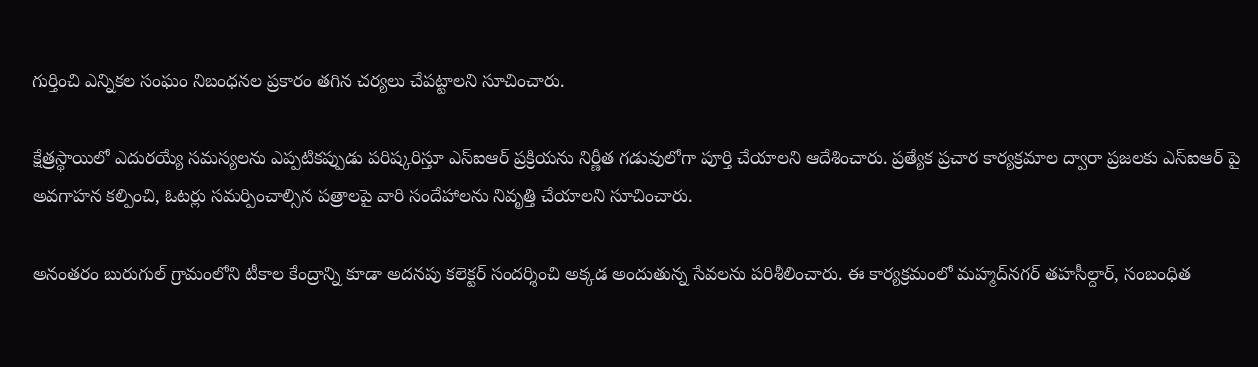గుర్తించి ఎన్నికల సంఘం నిబంధనల ప్రకారం తగిన చర్యలు చేపట్టాలని సూచించారు.

క్షేత్రస్థాయిలో ఎదురయ్యే సమస్యలను ఎప్పటికప్పుడు పరిష్కరిస్తూ ఎస్‌ఐఆర్ ప్రక్రియను నిర్ణీత గడువులోగా పూర్తి చేయాలని ఆదేశించారు. ప్రత్యేక ప్రచార కార్యక్రమాల ద్వారా ప్రజలకు ఎస్‌ఐఆర్ పై అవగాహన కల్పించి, ఓటర్లు సమర్పించాల్సిన పత్రాలపై వారి సందేహాలను నివృత్తి చేయాలని సూచించారు.

అనంతరం బురుగుల్ గ్రామంలోని టీకాల కేంద్రాన్ని కూడా అదనపు కలెక్టర్ సందర్శించి అక్కడ అందుతున్న సేవలను పరిశీలించారు. ఈ కార్యక్రమంలో మహ్మద్‌నగర్ తహసీల్దార్, సంబంధిత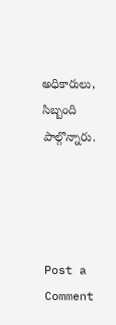అధికారులు, సిబ్బంది పాల్గొన్నారు.




Post a Comment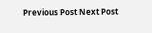Previous Post Next Post